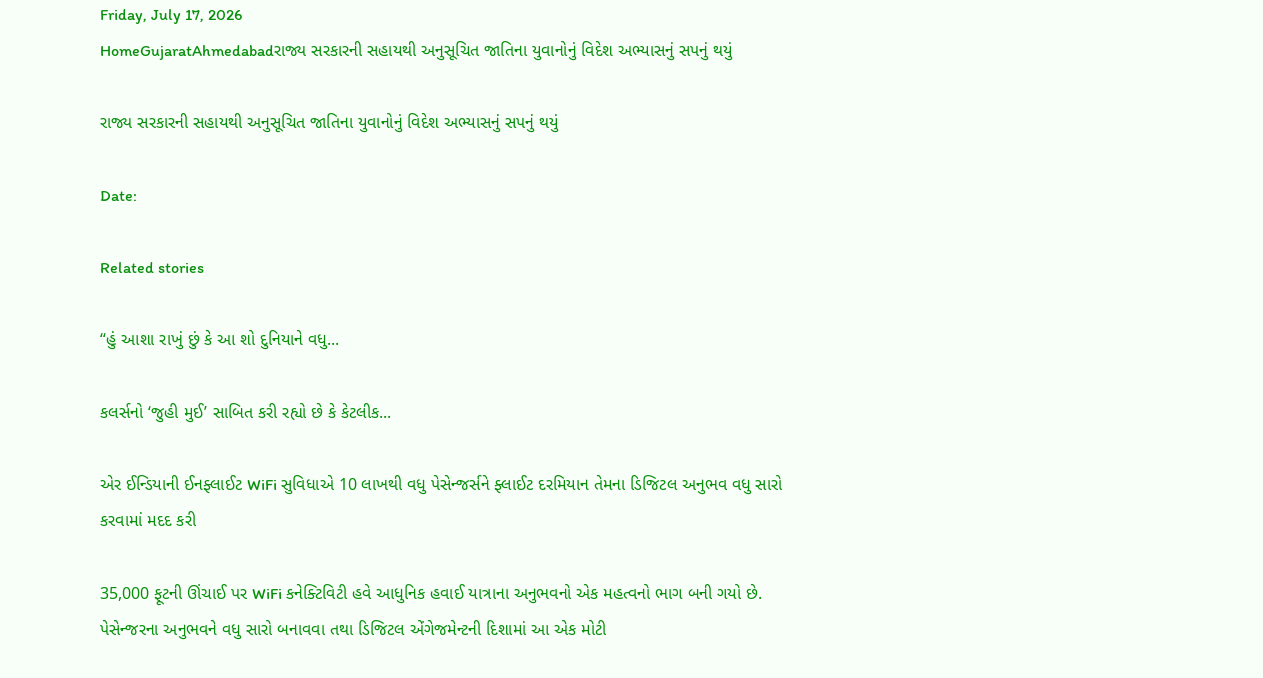Friday, July 17, 2026
HomeGujaratAhmedabadરાજ્ય સરકારની સહાયથી અનુસૂચિત જાતિના યુવાનોનું વિદેશ અભ્યાસનું સપનું થયું

રાજ્ય સરકારની સહાયથી અનુસૂચિત જાતિના યુવાનોનું વિદેશ અભ્યાસનું સપનું થયું

Date:

Related stories

“હું આશા રાખું છું કે આ શો દુનિયાને વધુ...

કલર્સનો ‘જુહી મુઈ’ સાબિત કરી રહ્યો છે કે કેટલીક...

એર ઈન્ડિયાની ઈનફ્લાઈટ WiFi સુવિધાએ 10 લાખથી વધુ પેસેન્જર્સને ફ્લાઈટ દરમિયાન તેમના ડિજિટલ અનુભવ વધુ સારો કરવામાં મદદ કરી

35,000 ફૂટની ઊંચાઈ પર WiFi કનેક્ટિવિટી હવે આધુનિક હવાઈ યાત્રાના અનુભવનો એક મહત્વનો ભાગ બની ગયો છે. પેસેન્જરના અનુભવને વધુ સારો બનાવવા તથા ડિજિટલ એંગેજમેન્ટની દિશામાં આ એક મોટી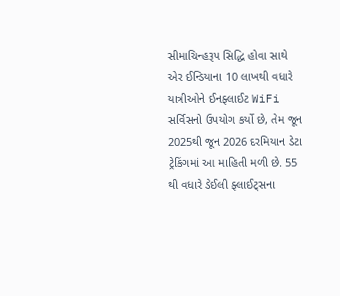સીમાચિન્હરૂપ સિદ્ધિ હોવા સાથે એર ઈન્ડિયાના 10 લાખથી વધારે યાત્રીઓને ઈનફ્લાઈટ WiFi સર્વિસનો ઉપયોગ કર્યો છે, તેમ જૂન 2025થી જૂન 2026 દરમિયાન ડેટા ટ્રેકિંગમાં આ માહિતી મળી છે. 55 થી વધારે ડેઈલી ફ્લાઈટ્સના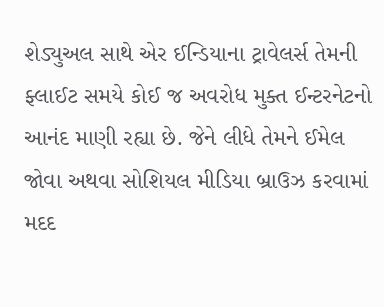શેડ્યુઅલ સાથે એર ઈન્ડિયાના ટ્રાવેલર્સ તેમની ફ્લાઈટ સમયે કોઈ જ અવરોધ મુક્ત ઈન્ટરનેટનો આનંદ માણી રહ્યા છે. જેને લીધે તેમને ઈમેલ જોવા અથવા સોશિયલ મીડિયા બ્રાઉઝ કરવામાં મદદ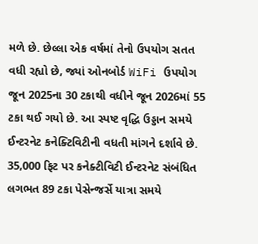મળે છે. છેલ્લા એક વર્ષમાં તેનો ઉપયોગ સતત વધી રહ્યો છે, જ્યાં ઓનબોર્ડ WiFi ઉપયોગ જૂન 2025ના 30 ટકાથી વધીને જૂન 2026માં 55 ટકા થઈ ગયો છે. આ સ્પષ્ટ વૃદ્ધિ ઉડ્ડાન સમયે ઈન્ટરનેટ કનેક્ટિવિટીની વધતી માંગને દર્શાવે છે. 35,000 ફિટ પર કનેક્ટીવિટી ઈન્ટરનેટ સંબંધિત લગભત 89 ટકા પેસેન્જર્સે યાત્રા સમયે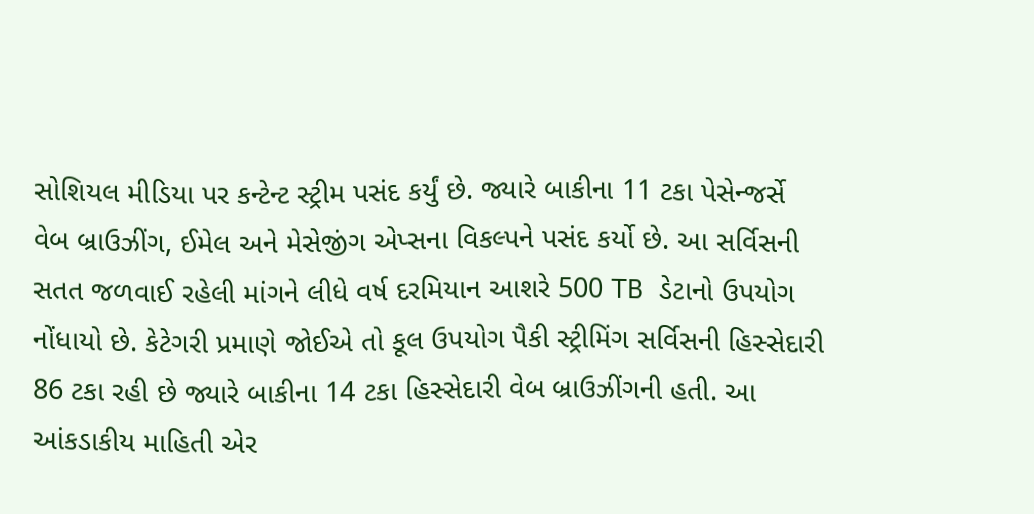સોશિયલ મીડિયા પર કન્ટેન્ટ સ્ટ્રીમ પસંદ કર્યું છે. જ્યારે બાકીના 11 ટકા પેસેન્જર્સે વેબ બ્રાઉઝીંગ, ઈમેલ અને મેસેજીંગ એપ્સના વિકલ્પને પસંદ કર્યો છે. આ સર્વિસની સતત જળવાઈ રહેલી માંગને લીધે વર્ષ દરમિયાન આશરે 500 TB ડેટાનો ઉપયોગ નોંધાયો છે. કેટેગરી પ્રમાણે જોઈએ તો કૂલ ઉપયોગ પૈકી સ્ટ્રીમિંગ સર્વિસની હિસ્સેદારી 86 ટકા રહી છે જ્યારે બાકીના 14 ટકા હિસ્સેદારી વેબ બ્રાઉઝીંગની હતી. આ આંકડાકીય માહિતી એર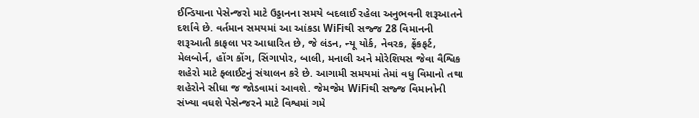ઈન્ડિયાના પેસેન્જરો માટે ઉડ્ડાનના સમયે બદલાઈ રહેલા અનુભવની શરૂઆતને દર્શાવે છે. વર્તમાન સમયમાં આ આંકડા WiFiથી સજ્જ 28 વિમાનની શરૂઆતી કાફલા પર આધારિત છે, જે લંડન, ન્યૂ યોર્ક, નેવરક, ફ્રેંકફર્ટ, મેલબોર્ન, હોંગ કોંગ, સિંગાપોર, બાલી, મનાલી અને મોરેશિયસ જેવા વૈશ્વિક શહેરો માટે ફ્લાઈટનું સંચાલન કરે છે. આગામી સમયમાં તેમાં વધુ વિમાનો તથા શહેરોને સીધા જ જોડવામાં આવશે. જેમજેમ WiFiથી સજ્જ વિમાનોની સંખ્યા વધશે પેસેન્જરને માટે વિશ્વમાં ગમે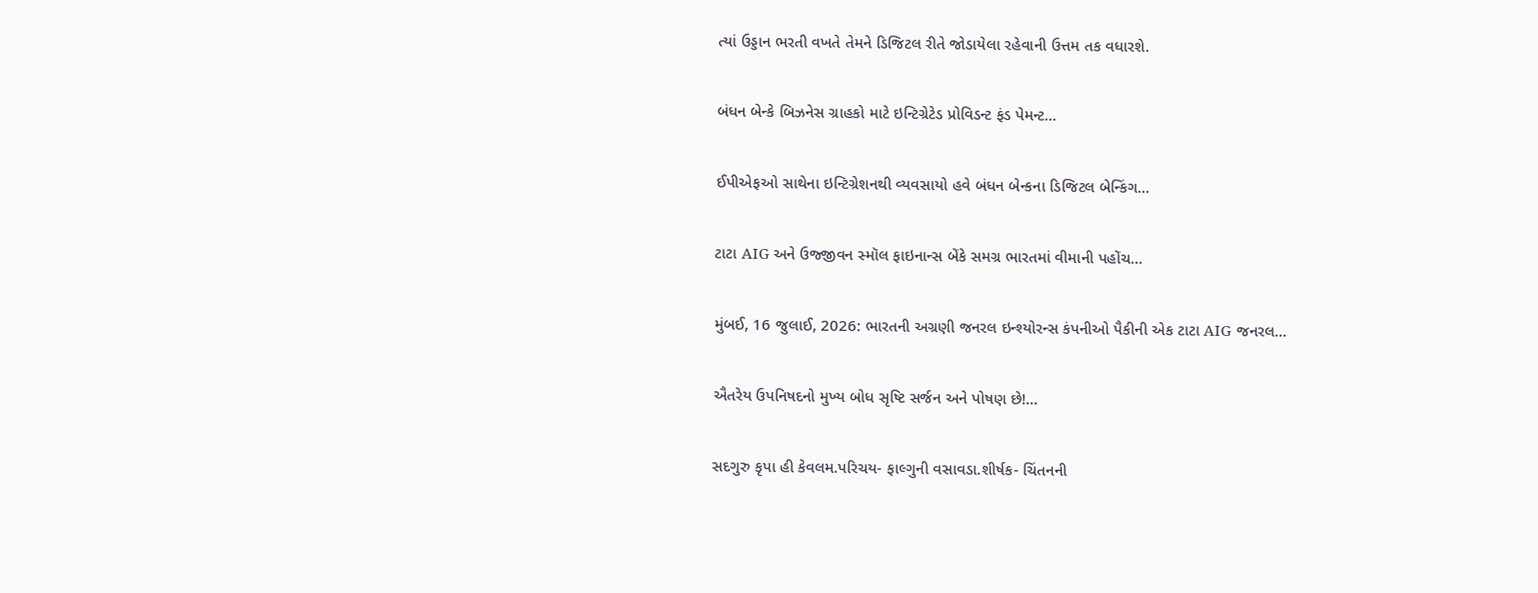ત્યાં ઉડ્ડાન ભરતી વખતે તેમને ડિજિટલ રીતે જોડાયેલા રહેવાની ઉત્તમ તક વધારશે.

બંધન બેન્કે બિઝનેસ ગ્રાહકો માટે ઇન્ટિગ્રેટેડ પ્રોવિડન્ટ ફંડ પેમન્ટ...

ઈપીએફઓ સાથેના ઇન્ટિગ્રેશનથી વ્યવસાયો હવે બંધન બેન્કના ડિજિટલ બેન્કિંગ...

ટાટા AIG અને ઉજ્જીવન સ્મૉલ ફાઇનાન્સ બેંકે સમગ્ર ભારતમાં વીમાની પહોંચ...

મુંબઈ, 16 જુલાઈ, 2026: ભારતની અગ્રણી જનરલ ઇન્શ્યોરન્સ કંપનીઓ પૈકીની એક ટાટા AIG જનરલ...

ઐતરેય ઉપનિષદનો મુખ્ય બોધ સૃષ્ટિ સર્જન અને પોષણ છે!...

સદગુરુ કૃપા હી કેવલમ.પરિચય- ફાલ્ગુની વસાવડા.શીર્ષક- ચિંતનની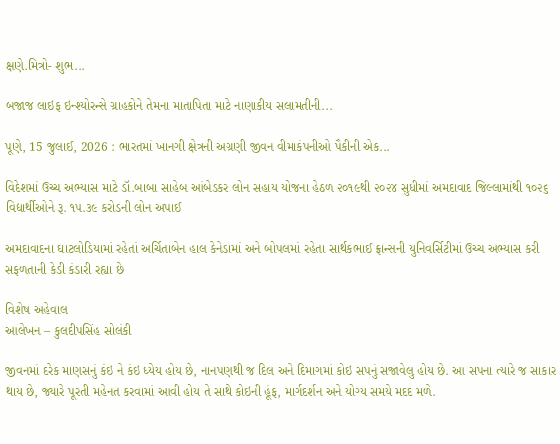ક્ષણે.મિત્રો- શુભ...

બજાજ લાઇફ ઇન્શ્યોરન્સે ગ્રાહકોને તેમના માતાપિતા માટે નાણાકીય સલામતીની...

પૂણે, 15 જુલાઈ, 2026 : ભારતમાં ખાનગી ક્ષેત્રની અગ્રણી જીવન વીમાકંપનીઓ પૈકીની એક...

વિદેશમાં ઉચ્ચ અભ્યાસ માટે ડૉ.બાબા સાહેબ આંબેડકર લોન સહાય યોજના હેઠળ ૨૦૧૯થી ૨૦૨૪ સુધીમાં અમદાવાદ જિલ્લામાંથી ૧૦૨૬ વિદ્યાર્થીઓને રૂ. ૧૫.૩૯ કરોડની લોન અપાઈ

અમદાવાદના ઘાટલોડિયામાં રહેતાં અર્ચિતાબેન હાલ કેનેડામાં અને બોપલમાં રહેતા સાર્થકભાઈ ફ્રાન્સની યુનિવર્સિટીમાં ઉચ્ચ અભ્યાસ કરી સફળતાની કેડી કંડારી રહ્યા છે

વિશેષ અહેવાલ
આલેખન – કુલદીપસિંહ સોલંકી

જીવનમાં દરેક માણસનું કંઇ ને કંઇ ધ્‍યેય હોય છે, નાનપણથી જ દિલ અને દિમાગમાં કોઇ સપનું સજાવેલુ હોય છે. આ સપના ત્‍યારે જ સાકાર થાય છે, જ્યારે પૂરતી મહેનત કરવામાં આવી હોય તે સાથે કોઇની હૂંફ, માર્ગદર્શન અને યોગ્ય સમયે મદદ મળે.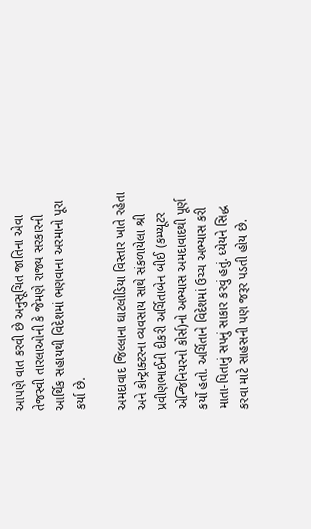આપણે વાત કરવી છે અનુસૂચિત જાતિના એવા તેજસ્વી તારલાઓની કે જેમણે રાજ્ય સરકારની આર્થિક સહાયથી વિદેશમાં ભણવાના અરમાનો પૂરા કર્યા છે.

અમદાવાદ જિલ્‍લાના ઘાટલોડિયા વિસ્તાર ખાતે રહેતા અને કોન્ટ્રાક્ટરના વ્યવસાય સાથે સંકળાયેલા શ્રી પ્રવીણભાઈની દીકરી અર્ચિતાબેન બીઈ (કમ્પ્યૂટર એન્જિનિયરનો કોર્સ)નો અભ્યાસ અમદાવાદથી પૂર્ણ કર્યો હતો. અર્ચિતાને વિદેશમાં ઉચ્ચ અભ્યાસ કરી માતા-પિતાનું સપનું સાકાર કરવું હતું. ધ્‍યેયને સિદ્ધ કરવા માટે સાહસની પણ જરૂર પડતી હોય છે.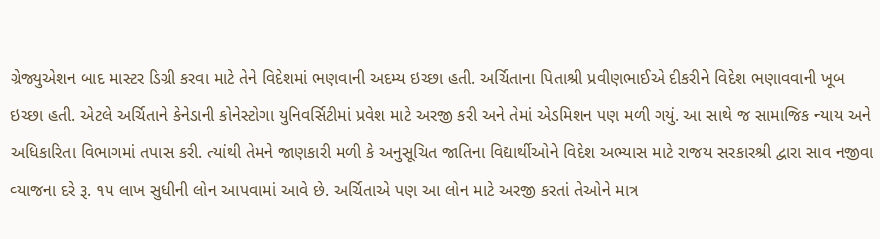ગ્રેજ્યુએશન બાદ માસ્ટર ડિગ્રી કરવા માટે તેને વિદેશમાં ભણવાની અદમ્ય ઇચ્છા હતી. અર્ચિતાના પિતાશ્રી પ્રવીણભાઈએ દીકરીને વિદેશ ભણાવવાની ખૂબ ઇચ્છા હતી. એટલે અર્ચિતાને કેનેડાની કોનેસ્ટોગા યુનિવર્સિટીમાં પ્રવેશ માટે અરજી કરી અને તેમાં એડમિશન પણ મળી ગયું. આ સાથે જ સામાજિક ન્યાય અને અધિકારિતા વિભાગમાં તપાસ કરી. ત્યાંથી તેમને જાણકારી મળી કે અનુસૂચિત જાતિના વિદ્યાર્થીઓને વિદેશ અભ્યાસ માટે રાજય સરકારશ્રી દ્વારા સાવ નજીવા વ્‍યાજના દરે રૂ. ૧૫ લાખ સુધીની લોન આપવામાં આવે છે. અર્ચિતાએ પણ આ લોન માટે અરજી કરતાં તેઓને માત્ર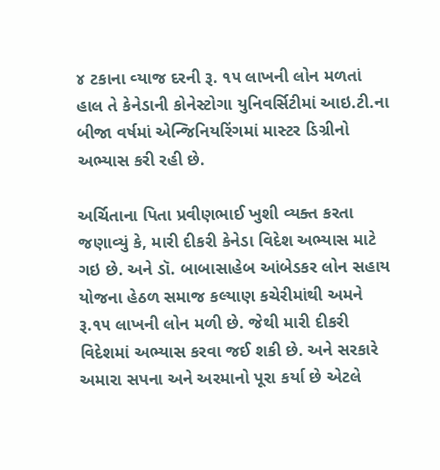૪ ટકાના વ્‍યાજ દરની રૂ. ૧૫ લાખની લોન મળતાં હાલ તે કેનેડાની કોનેસ્ટોગા યુનિવર્સિટીમાં આઇ.ટી.ના બીજા વર્ષમાં એન્જિનિયરિંગમાં માસ્ટર ડિગ્રીનો અભ્‍યાસ કરી રહી છે.

અર્ચિતાના પિતા પ્રવીણભાઈ ખુશી વ્યક્ત કરતા જણાવ્યું કે, મારી દીકરી કેનેડા વિદેશ અભ્યાસ માટે ગઇ છે. અને ડૉ. બાબાસાહેબ આંબેડકર લોન સહાય યોજના હેઠળ સમાજ કલ્યાણ કચેરીમાંથી અમને રૂ.૧૫ લાખની લોન મળી છે. જેથી મારી દીકરી વિદેશમાં અભ્યાસ કરવા જઈ શકી છે. અને સરકારે અમારા સપના અને અરમાનો પૂરા કર્યા છે એટલે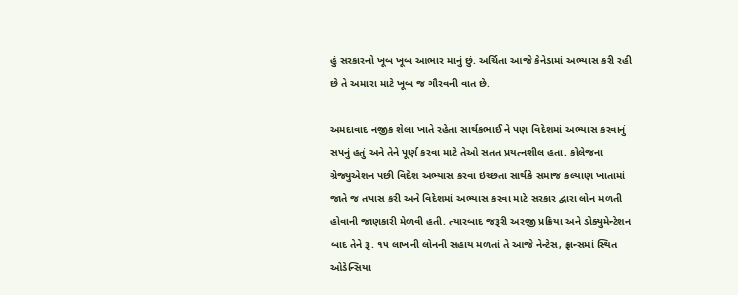હું સરકારનો ખૂબ ખૂબ આભાર માનું છું. અર્ચિતા આજે કેનેડામાં અભ્યાસ કરી રહી છે તે અમારા માટે ખૂબ જ ગૌરવની વાત છે.

અમદાવાદ નજીક શેલા ખાતે રહેતા સાર્થકભાઈ ને પણ વિદેશમાં અભ્યાસ કરવાનું સપનું હતું અને તેને પૂર્ણ કરવા માટે તેઓ સતત પ્રયત્નશીલ હતા. કોલેજના ગ્રેજ્યુએશન પછી વિદેશ અભ્યાસ કરવા ઇચ્છતા સાર્થકે સમાજ કલ્યાણ ખાતામાં જાતે જ તપાસ કરી અને વિદેશમાં અભ્યાસ કરવા માટે સરકાર દ્વારા લોન મળતી હોવાની જાણકારી મેળવી હતી. ત્યારબાદ જરૂરી અરજી પ્રક્રિયા અને ડોક્યુમેન્ટેશન બાદ તેને રૂ. ૧૫ લાખની લોનની સહાય મળતાં તે આજે નેન્ટેસ, ફ્રાન્સમાં સ્થિત ઓડેન્સિયા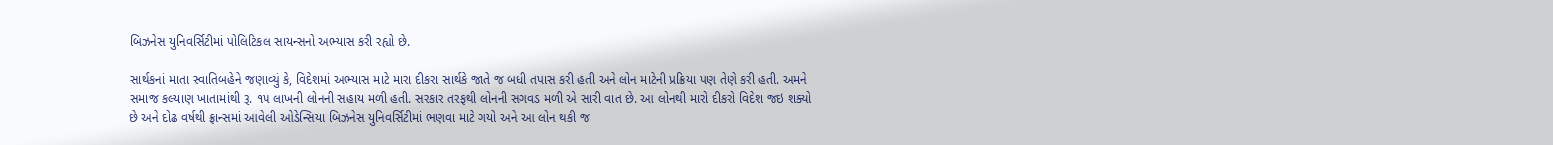બિઝનેસ યુનિવર્સિટીમાં પોલિટિકલ સાયન્સનો અભ્યાસ કરી રહ્યો છે.

સાર્થકનાં માતા સ્વાતિબહેને જણાવ્યું કે, વિદેશમાં અભ્યાસ માટે મારા દીકરા સાર્થકે જાતે જ બધી તપાસ કરી હતી અને લોન માટેની પ્રક્રિયા પણ તેણે કરી હતી. અમને સમાજ કલ્યાણ ખાતામાંથી રૂ. ૧૫ લાખની લોનની સહાય મળી હતી. સરકાર તરફથી લોનની સગવડ મળી એ સારી વાત છે. આ લોનથી મારો દીકરો વિદેશ જઇ શક્યો છે અને દોઢ વર્ષથી ફ્રાન્સમાં આવેલી ઓડેન્સિયા બિઝનેસ યુનિવર્સિટીમાં ભણવા માટે ગયો અને આ લોન થકી જ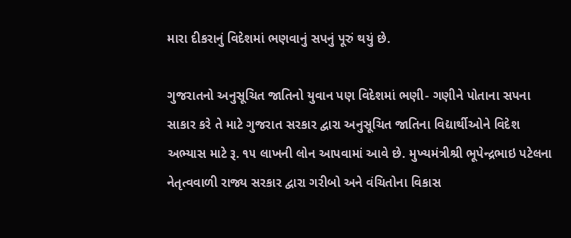મારા દીકરાનું વિદેશમાં ભણવાનું સપનું પૂરું થયું છે.

ગુજરાતનો અનુસૂચિત જાતિનો યુવાન પણ વિદેશમાં ભણી- ગણીને પોતાના સપના સાકાર કરે તે માટે ગુજરાત સરકાર દ્વારા અનુસૂચિત જાતિના વિદ્યાર્થીઓને વિદેશ અભ્યાસ માટે રૂ. ૧૫ લાખની લોન આપવામાં આવે છે. મુખ્‍યમંત્રીશ્રી ભૂપેન્દ્રભાઇ પટેલના નેતૃત્‍વવાળી રાજ્ય સરકાર દ્વારા ગરીબો અને વંચિતોના વિકાસ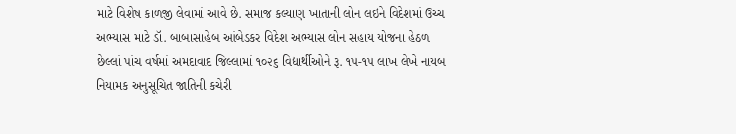માટે વિશેષ કાળજી લેવામાં આવે છે. સમાજ કલ્યાણ ખાતાની લોન લઇને વિદેશમાં ઉચ્ચ અભ્યાસ માટે ડૉ. બાબાસાહેબ આંબેડકર વિદેશ અભ્યાસ લોન સહાય યોજના હેઠળ છેલ્લાં પાંચ વર્ષમાં અમદાવાદ જિલ્લામાં ૧૦૨૬ વિદ્યાર્થીઓને રૂ. ૧૫-૧૫ લાખ લેખે નાયબ નિયામક અનુસૂચિત જાતિની કચેરી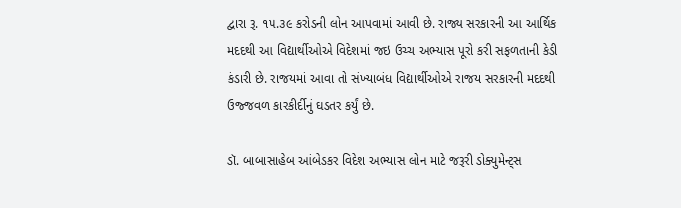દ્વારા રૂ. ૧૫.૩૯ કરોડની લોન આપવામાં આવી છે. રાજ્ય સરકારની આ આર્થિક મદદથી આ વિદ્યાર્થીઓએ વિદેશમાં જઇ ઉચ્ચ અભ્યાસ પૂરો કરી સફળતાની કેડી કંડારી છે. રાજયમાં આવા તો સંખ્‍યાબંધ વિદ્યાર્થીઓએ રાજય સરકારની મદદથી ઉજ્જવળ કારકીર્દીનું ઘડતર કર્યું છે.

ડૉ. બાબાસાહેબ આંબેડકર વિદેશ અભ્યાસ લોન માટે જરૂરી ડોક્યુમેન્ટ્સ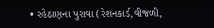• રહેઠાણના પુરાવા (રેશનકાર્ડ,વીજળી,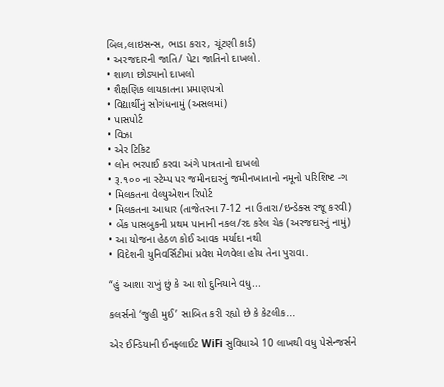બિલ,લાઇસન્સ, ભાડા કરાર, ચૂંટણી કાર્ડ)
• અરજદારની જાતિ/ પેટા જાતિનો દાખલો.
• શાળા છોડ્યાનો દાખલો
• શૈક્ષણિક લાયકાતના પ્રમાણપત્રો
• વિદ્યાર્થીનું સોગંધનામું (અસલમાં)
• પાસપોર્ટ
• વિઝા
• એર ટિકિટ
• લોન ભરપાઈ કરવા અંગે પાત્રતાનો દાખલો
• રૂ.૧૦૦ ના સ્ટેમ્પ પર જમીનદારનું જમીનખાતાનો નમૂનો પરિશિષ્ટ -ગ
• મિલકતના વેલ્યુએશન રિપોર્ટ
• મિલકતના આધાર (તાજેતરના 7-12 ના ઉતારા/ઇન્ડેક્સ રજૂ કરવી)
• બેંક પાસબુકની પ્રથમ પાનાની નકલ/રદ કરેલ ચેક (અરજદારનું નામું)
• આ યોજના હેઠળ કોઈ આવક મર્યાદા નથી
• વિદેશની યુનિવર્સિટીમાં પ્રવેશ મેળવેલા હોય તેના પુરાવા.

“હું આશા રાખું છું કે આ શો દુનિયાને વધુ...

કલર્સનો ‘જુહી મુઈ’ સાબિત કરી રહ્યો છે કે કેટલીક...

એર ઈન્ડિયાની ઈનફ્લાઈટ WiFi સુવિધાએ 10 લાખથી વધુ પેસેન્જર્સને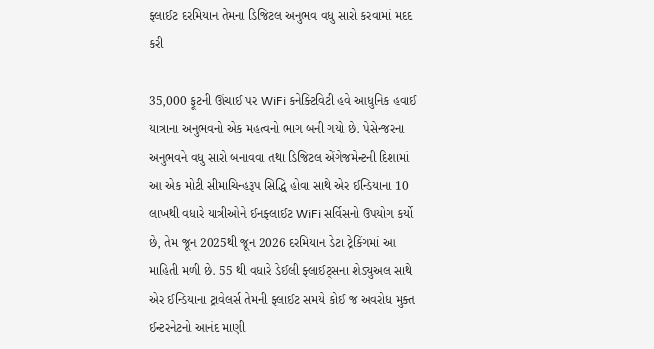ફ્લાઈટ દરમિયાન તેમના ડિજિટલ અનુભવ વધુ સારો કરવામાં મદદ કરી

35,000 ફૂટની ઊંચાઈ પર WiFi કનેક્ટિવિટી હવે આધુનિક હવાઈ યાત્રાના અનુભવનો એક મહત્વનો ભાગ બની ગયો છે. પેસેન્જરના અનુભવને વધુ સારો બનાવવા તથા ડિજિટલ એંગેજમેન્ટની દિશામાં આ એક મોટી સીમાચિન્હરૂપ સિદ્ધિ હોવા સાથે એર ઈન્ડિયાના 10 લાખથી વધારે યાત્રીઓને ઈનફ્લાઈટ WiFi સર્વિસનો ઉપયોગ કર્યો છે, તેમ જૂન 2025થી જૂન 2026 દરમિયાન ડેટા ટ્રેકિંગમાં આ માહિતી મળી છે. 55 થી વધારે ડેઈલી ફ્લાઈટ્સના શેડ્યુઅલ સાથે એર ઈન્ડિયાના ટ્રાવેલર્સ તેમની ફ્લાઈટ સમયે કોઈ જ અવરોધ મુક્ત ઈન્ટરનેટનો આનંદ માણી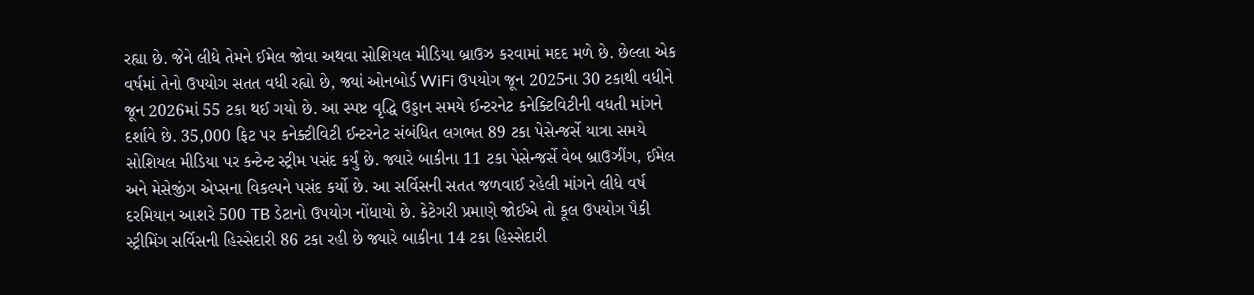રહ્યા છે. જેને લીધે તેમને ઈમેલ જોવા અથવા સોશિયલ મીડિયા બ્રાઉઝ કરવામાં મદદ મળે છે. છેલ્લા એક વર્ષમાં તેનો ઉપયોગ સતત વધી રહ્યો છે, જ્યાં ઓનબોર્ડ WiFi ઉપયોગ જૂન 2025ના 30 ટકાથી વધીને જૂન 2026માં 55 ટકા થઈ ગયો છે. આ સ્પષ્ટ વૃદ્ધિ ઉડ્ડાન સમયે ઈન્ટરનેટ કનેક્ટિવિટીની વધતી માંગને દર્શાવે છે. 35,000 ફિટ પર કનેક્ટીવિટી ઈન્ટરનેટ સંબંધિત લગભત 89 ટકા પેસેન્જર્સે યાત્રા સમયે સોશિયલ મીડિયા પર કન્ટેન્ટ સ્ટ્રીમ પસંદ કર્યું છે. જ્યારે બાકીના 11 ટકા પેસેન્જર્સે વેબ બ્રાઉઝીંગ, ઈમેલ અને મેસેજીંગ એપ્સના વિકલ્પને પસંદ કર્યો છે. આ સર્વિસની સતત જળવાઈ રહેલી માંગને લીધે વર્ષ દરમિયાન આશરે 500 TB ડેટાનો ઉપયોગ નોંધાયો છે. કેટેગરી પ્રમાણે જોઈએ તો કૂલ ઉપયોગ પૈકી સ્ટ્રીમિંગ સર્વિસની હિસ્સેદારી 86 ટકા રહી છે જ્યારે બાકીના 14 ટકા હિસ્સેદારી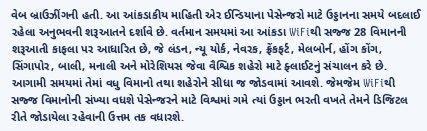વેબ બ્રાઉઝીંગની હતી. આ આંકડાકીય માહિતી એર ઈન્ડિયાના પેસેન્જરો માટે ઉડ્ડાનના સમયે બદલાઈ રહેલા અનુભવની શરૂઆતને દર્શાવે છે. વર્તમાન સમયમાં આ આંકડા WiFiથી સજ્જ 28 વિમાનની શરૂઆતી કાફલા પર આધારિત છે, જે લંડન, ન્યૂ યોર્ક, નેવરક, ફ્રેંકફર્ટ, મેલબોર્ન, હોંગ કોંગ, સિંગાપોર, બાલી, મનાલી અને મોરેશિયસ જેવા વૈશ્વિક શહેરો માટે ફ્લાઈટનું સંચાલન કરે છે. આગામી સમયમાં તેમાં વધુ વિમાનો તથા શહેરોને સીધા જ જોડવામાં આવશે. જેમજેમ WiFiથી સજ્જ વિમાનોની સંખ્યા વધશે પેસેન્જરને માટે વિશ્વમાં ગમે ત્યાં ઉડ્ડાન ભરતી વખતે તેમને ડિજિટલ રીતે જોડાયેલા રહેવાની ઉત્તમ તક વધારશે.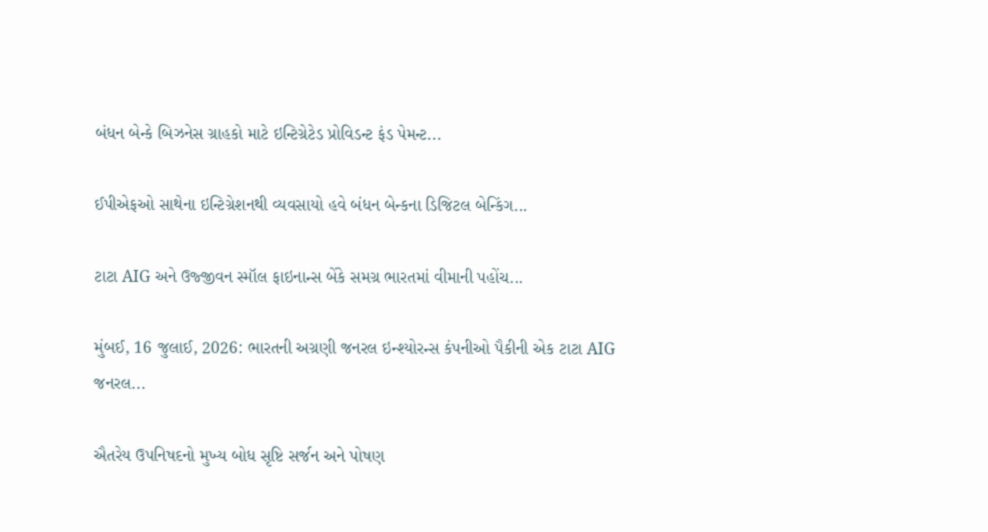બંધન બેન્કે બિઝનેસ ગ્રાહકો માટે ઇન્ટિગ્રેટેડ પ્રોવિડન્ટ ફંડ પેમન્ટ...

ઈપીએફઓ સાથેના ઇન્ટિગ્રેશનથી વ્યવસાયો હવે બંધન બેન્કના ડિજિટલ બેન્કિંગ...

ટાટા AIG અને ઉજ્જીવન સ્મૉલ ફાઇનાન્સ બેંકે સમગ્ર ભારતમાં વીમાની પહોંચ...

મુંબઈ, 16 જુલાઈ, 2026: ભારતની અગ્રણી જનરલ ઇન્શ્યોરન્સ કંપનીઓ પૈકીની એક ટાટા AIG જનરલ...

ઐતરેય ઉપનિષદનો મુખ્ય બોધ સૃષ્ટિ સર્જન અને પોષણ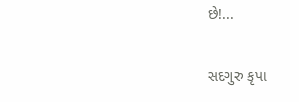છે!...

સદગુરુ કૃપા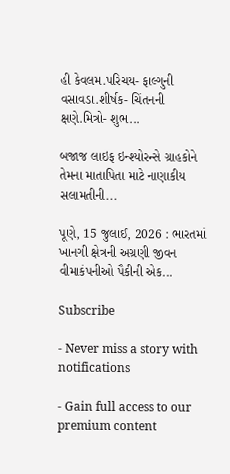હી કેવલમ.પરિચય- ફાલ્ગુની વસાવડા.શીર્ષક- ચિંતનની ક્ષણે.મિત્રો- શુભ...

બજાજ લાઇફ ઇન્શ્યોરન્સે ગ્રાહકોને તેમના માતાપિતા માટે નાણાકીય સલામતીની...

પૂણે, 15 જુલાઈ, 2026 : ભારતમાં ખાનગી ક્ષેત્રની અગ્રણી જીવન વીમાકંપનીઓ પૈકીની એક...

Subscribe

- Never miss a story with notifications

- Gain full access to our premium content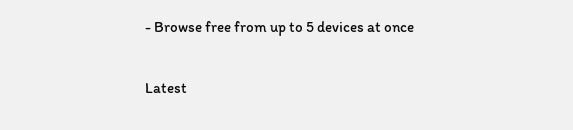- Browse free from up to 5 devices at once

Latest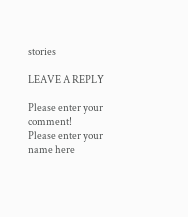stories

LEAVE A REPLY

Please enter your comment!
Please enter your name here